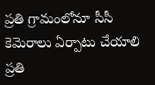ప్రతి గ్రామంలోనూ సీసీ కెమెరాలు ఏర్పాటు చేయాలి
ప్రతి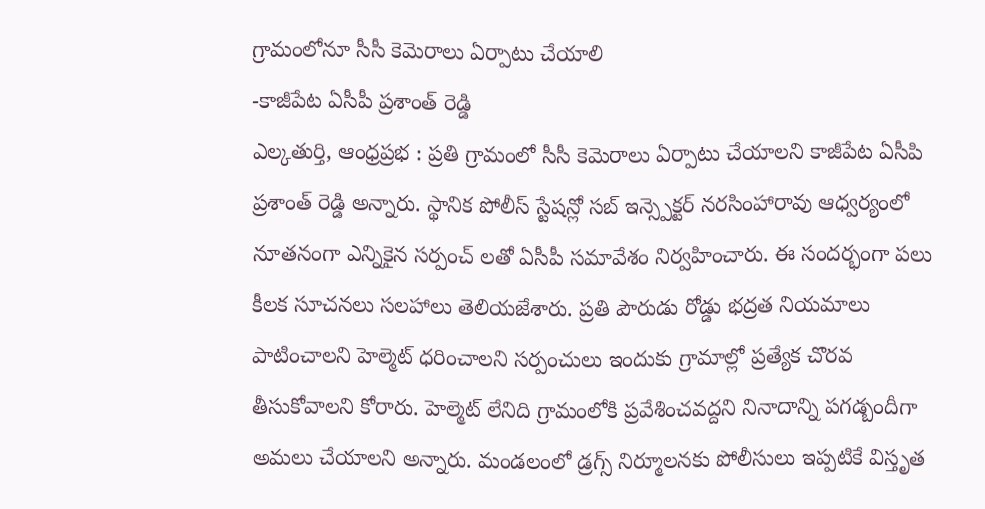గ్రామంలోనూ సీసీ కెమెరాలు ఏర్పాటు చేయాలి
-కాజీపేట ఏసీపీ ప్రశాంత్ రెడ్డి
ఎల్కతుర్తి, ఆంధ్రప్రభ : ప్రతి గ్రామంలో సీసీ కెమెరాలు ఏర్పాటు చేయాలని కాజీపేట ఏసీపి ప్రశాంత్ రెడ్డి అన్నారు. స్థానిక పోలీస్ స్టేషన్లో సబ్ ఇన్స్పెక్టర్ నరసింహారావు ఆధ్వర్యంలో నూతనంగా ఎన్నికైన సర్పంచ్ లతో ఏసీపీ సమావేశం నిర్వహించారు. ఈ సందర్భంగా పలు కీలక సూచనలు సలహాలు తెలియజేశారు. ప్రతి పౌరుడు రోడ్డు భద్రత నియమాలు పాటించాలని హెల్మెట్ ధరించాలని సర్పంచులు ఇందుకు గ్రామాల్లో ప్రత్యేక చొరవ తీసుకోవాలని కోరారు. హెల్మెట్ లేనిది గ్రామంలోకి ప్రవేశించవద్దని నినాదాన్ని పగడ్బందీగా అమలు చేయాలని అన్నారు. మండలంలో డ్రగ్స్ నిర్మూలనకు పోలీసులు ఇప్పటికే విస్తృత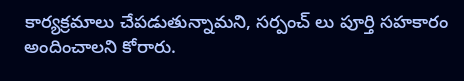కార్యక్రమాలు చేపడుతున్నామని, సర్పంచ్ లు పూర్తి సహకారం అందించాలని కోరారు.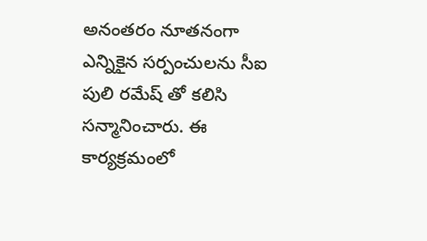అనంతరం నూతనంగా ఎన్నికైన సర్పంచులను సీఐ పులి రమేష్ తో కలిసి సన్మానించారు. ఈ కార్యక్రమంలో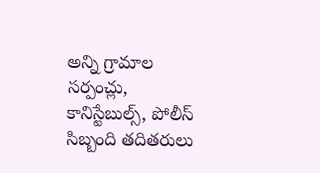అన్ని గ్రామాల సర్పంచ్లు, కానిస్టేబుల్స్, పోలీస్ సిబ్బంది తదితరులు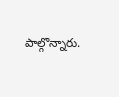పాల్గొన్నారు.